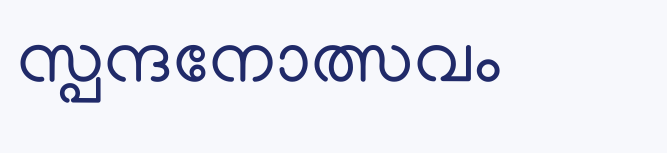സ്പന്ദനോത്സവം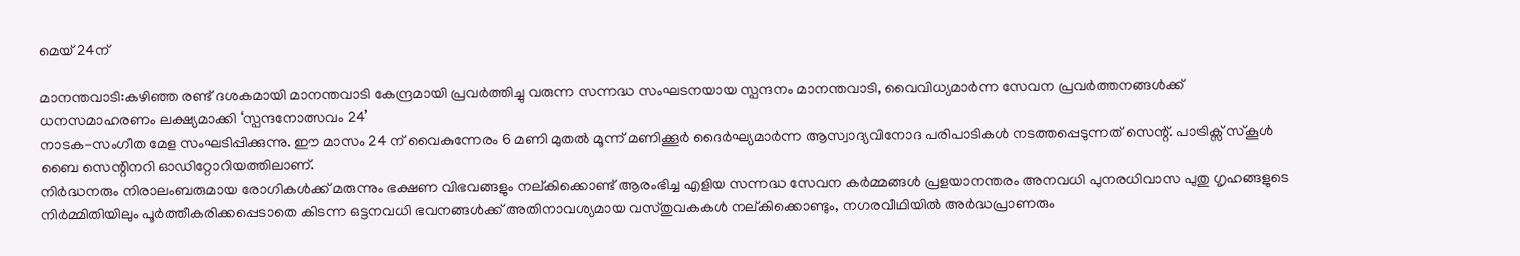മെയ് 24ന്

മാനന്തവാടി:കഴിഞ്ഞ രണ്ട് ദശകമായി മാനന്തവാടി കേന്ദ്രമായി പ്രവർത്തിച്ചു വരുന്ന സന്നദ്ധ സംഘടനയായ സ്പന്ദനം മാനന്തവാടി, വൈവിധ്യമാർന്ന സേവന പ്രവർത്തനങ്ങൾക്ക് ധനസമാഹരണം ലക്ഷ്യമാക്കി ‘സ്പന്ദനോത്സവം 24’
നാടക-സംഗീത മേള സംഘടിപ്പിക്കുന്നു. ഈ മാസം 24 ന് വൈകുന്നേരം 6 മണി മുതൽ മൂന്ന് മണിക്കൂർ ദൈർഘ്യമാർന്ന ആസ്വാദ്യവിനോദ പരിപാടികൾ നടത്തപ്പെടുന്നത് സെന്റ്. പാട്രിക്സ് സ്കൂൾ ബൈ സെന്റിനറി ഓഡിറ്റോറിയത്തിലാണ്.
നിർദ്ധനരും നിരാലംബരുമായ രോഗികൾക്ക് മരുന്നും ഭക്ഷണ വിഭവങ്ങളും നല്കിക്കൊണ്ട് ആരംഭിച്ച എളിയ സന്നദ്ധ സേവന കർമ്മങ്ങൾ പ്രളയാനന്തരം അനവധി പുനരധിവാസ പുതു ഗൃഹങ്ങളുടെ നിർമ്മിതിയിലും പൂർത്തീകരിക്കപ്പെടാതെ കിടന്ന ഒട്ടനവധി ഭവനങ്ങൾക്ക് അതിനാവശ്യമായ വസ്തുവകകൾ നല്കിക്കൊണ്ടും, നഗരവീഥിയിൽ അർദ്ധപ്രാണരും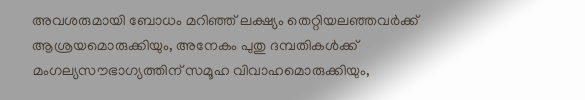അവശരുമായി ബോധം മറിഞ്ഞ് ലക്ഷ്യം തെറ്റിയലഞ്ഞവർക്ക് ആശ്രയമൊരുക്കിയും, അനേകം പുതു ദമ്പതികൾക്ക് മംഗല്യസൗഭാഗ്യത്തിന് സമൂഹ വിവാഹമൊരുക്കിയും,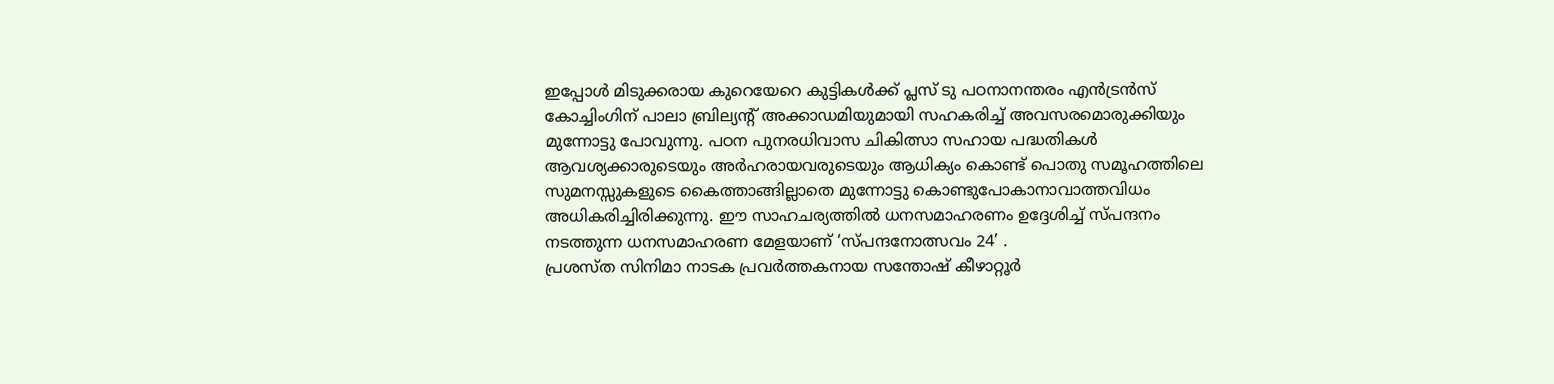ഇപ്പോൾ മിടുക്കരായ കുറെയേറെ കുട്ടികൾക്ക് പ്ലസ് ടു പഠനാനന്തരം എൻട്രൻസ് കോച്ചിംഗിന് പാലാ ബ്രില്യന്റ് അക്കാഡമിയുമായി സഹകരിച്ച് അവസരമൊരുക്കിയും മുന്നോട്ടു പോവുന്നു. പഠന പുനരധിവാസ ചികിത്സാ സഹായ പദ്ധതികൾ ആവശ്യക്കാരുടെയും അർഹരായവരുടെയും ആധിക്യം കൊണ്ട് പൊതു സമൂഹത്തിലെ സുമനസ്സുകളുടെ കൈത്താങ്ങില്ലാതെ മുന്നോട്ടു കൊണ്ടുപോകാനാവാത്തവിധം അധികരിച്ചിരിക്കുന്നു. ഈ സാഹചര്യത്തിൽ ധനസമാഹരണം ഉദ്ദേശിച്ച് സ്പന്ദനം നടത്തുന്ന ധനസമാഹരണ മേളയാണ് ‘സ്പന്ദനോത്സവം 24’ .
പ്രശസ്ത സിനിമാ നാടക പ്രവർത്തകനായ സന്തോഷ് കീഴാറ്റൂർ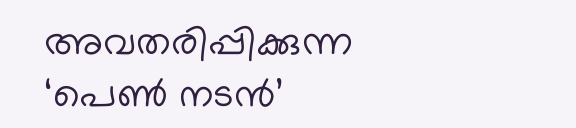അവതരിപ്പിക്കുന്ന ‘പെൺ നടൻ’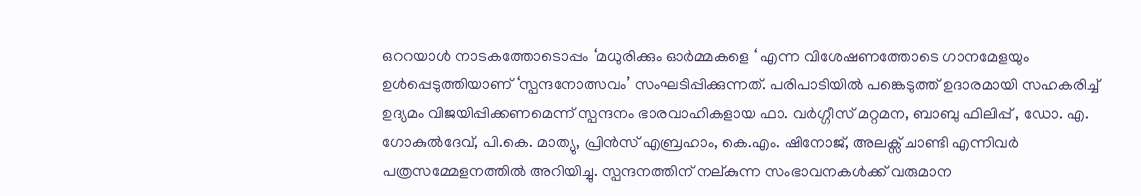ഒററയാൾ നാടകത്തോടൊപ്പം ‘മധുരിക്കും ഓർമ്മകളെ ‘ എന്ന വിശേഷണത്തോടെ ഗാനമേളയും ഉൾപ്പെടുത്തിയാണ് ‘സ്പന്ദനോത്സവം’ സംഘടിപ്പിക്കുന്നത്. പരിപാടിയിൽ പങ്കെടുത്ത് ഉദാരമായി സഹകരിച്ച് ഉദ്യമം വിജയിപ്പിക്കണമെന്ന് സ്പന്ദനം ഭാരവാഹികളായ ഫാ. വർഗ്ഗീസ് മറ്റമന, ബാബു ഫിലിപ്പ് , ഡോ. എ. ഗോകുൽദേവ്, പി.കെ. മാത്യു, പ്രിൻസ് എബ്രഹാം, കെ.എം. ഷിനോജ്, അലക്സ് ചാണ്ടി എന്നിവർ പത്രസമ്മേളനത്തിൽ അറിയിച്ചു. സ്പന്ദനത്തിന് നല്കുന്ന സംഭാവനകൾക്ക് വരുമാന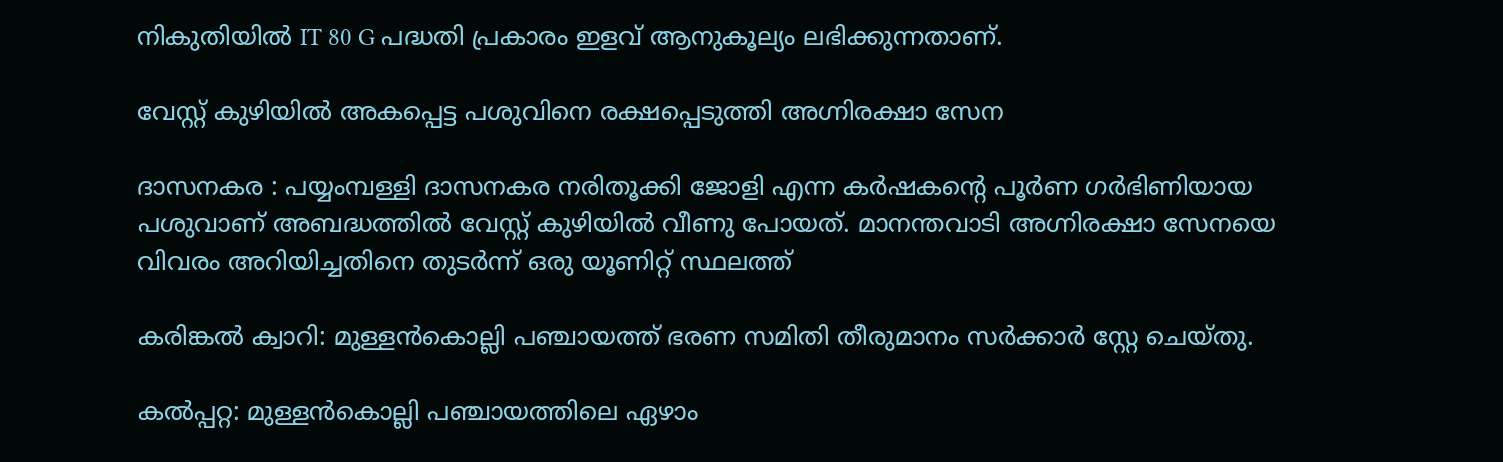നികുതിയിൽ IT 80 G പദ്ധതി പ്രകാരം ഇളവ് ആനുകൂല്യം ലഭിക്കുന്നതാണ്.

വേസ്റ്റ് കുഴിയിൽ അകപ്പെട്ട പശുവിനെ രക്ഷപ്പെടുത്തി അഗ്നിരക്ഷാ സേന

ദാസനകര : പയ്യംമ്പള്ളി ദാസനകര നരിതൂക്കി ജോളി എന്ന കർഷകന്റെ പൂർണ ഗർഭിണിയായ പശുവാണ് അബദ്ധത്തിൽ വേസ്റ്റ് കുഴിയിൽ വീണു പോയത്. മാനന്തവാടി അഗ്നിരക്ഷാ സേനയെ വിവരം അറിയിച്ചതിനെ തുടർന്ന് ഒരു യൂണിറ്റ് സ്ഥലത്ത്

കരിങ്കല്‍ ക്വാറി: മുള്ളന്‍കൊല്ലി പഞ്ചായത്ത് ഭരണ സമിതി തീരുമാനം സര്‍ക്കാര്‍ സ്റ്റേ ചെയ്തു.

കല്‍പ്പറ്റ: മുള്ളന്‍കൊല്ലി പഞ്ചായത്തിലെ ഏഴാം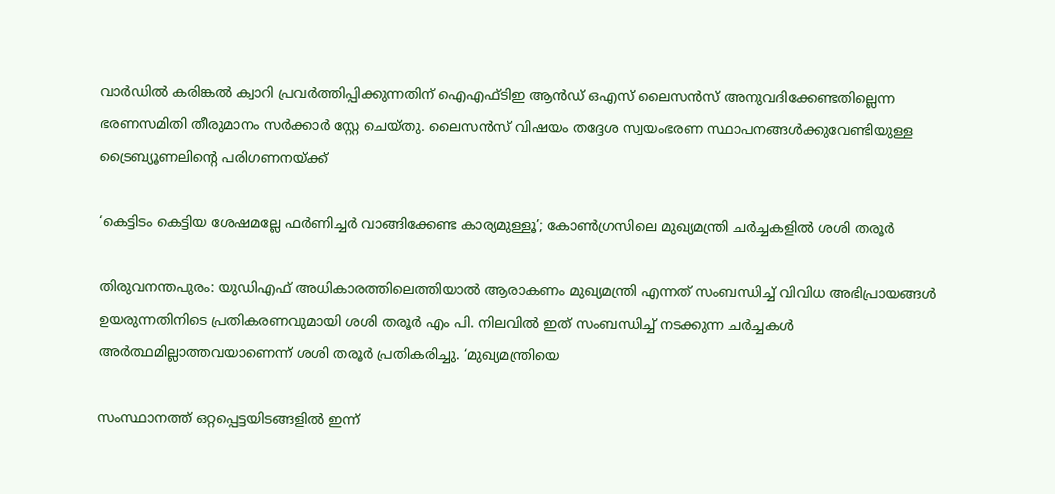വാര്‍ഡില്‍ കരിങ്കല്‍ ക്വാറി പ്രവര്‍ത്തിപ്പിക്കുന്നതിന് ഐഎഫ്ടിഇ ആന്‍ഡ് ഒഎസ് ലൈസന്‍സ് അനുവദിക്കേണ്ടതില്ലെന്ന ഭരണസമിതി തീരുമാനം സര്‍ക്കാര്‍ സ്റ്റേ ചെയ്തു. ലൈസന്‍സ് വിഷയം തദ്ദേശ സ്വയംഭരണ സ്ഥാപനങ്ങള്‍ക്കുവേണ്ടിയുള്ള ട്രൈബ്യൂണലിന്റെ പരിഗണനയ്ക്ക്

‘കെട്ടിടം കെട്ടിയ ശേഷമല്ലേ ഫർണിച്ചർ വാങ്ങിക്കേണ്ട കാര്യമുള്ളൂ’; കോൺഗ്രസിലെ മുഖ്യമന്ത്രി ചർച്ചകളിൽ ശശി തരൂർ

തിരുവനന്തപുരം: യുഡിഎഫ് അധികാരത്തിലെത്തിയാല്‍ ആരാകണം മുഖ്യമന്ത്രി എന്നത് സംബന്ധിച്ച് വിവിധ അഭിപ്രായങ്ങള്‍ ഉയരുന്നതിനിടെ പ്രതികരണവുമായി ശശി തരൂര്‍ എം പി. നിലവില്‍ ഇത് സംബന്ധിച്ച് നടക്കുന്ന ചര്‍ച്ചകള്‍ അര്‍ത്ഥമില്ലാത്തവയാണെന്ന് ശശി തരൂര്‍ പ്രതികരിച്ചു. ‘മുഖ്യമന്ത്രിയെ

സംസ്ഥാനത്ത് ഒറ്റപ്പെട്ടയിടങ്ങളില്‍ ഇന്ന്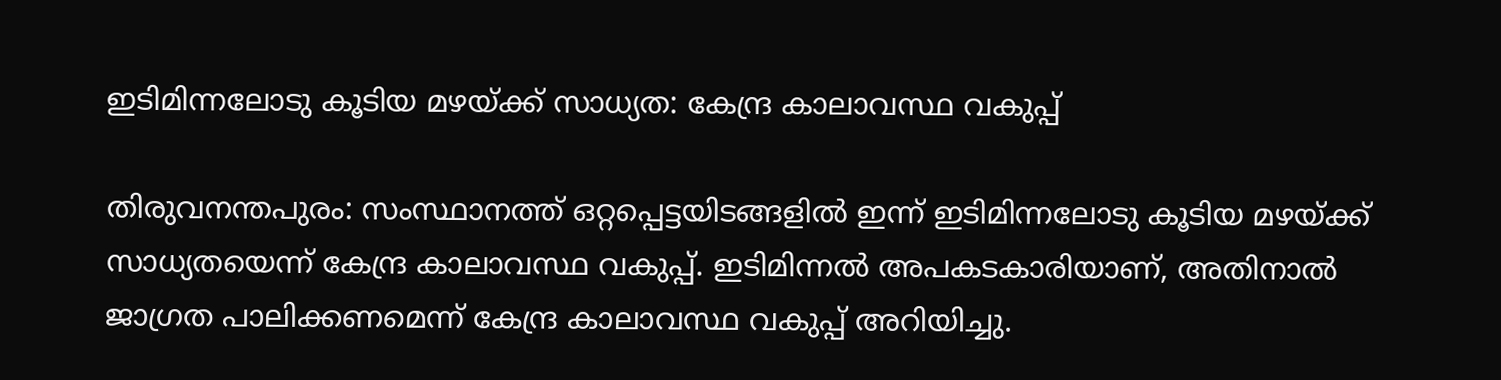ഇടിമിന്നലോടു കൂടിയ മഴയ്ക്ക് സാധ്യത: കേന്ദ്ര കാലാവസ്ഥ വകുപ്പ്

തിരുവനന്തപുരം: സംസ്ഥാനത്ത് ഒറ്റപ്പെട്ടയിടങ്ങളില്‍ ഇന്ന് ഇടിമിന്നലോടു കൂടിയ മഴയ്ക്ക് സാധ്യതയെന്ന് കേന്ദ്ര കാലാവസ്ഥ വകുപ്പ്. ഇടിമിന്നല്‍ അപകടകാരിയാണ്, അതിനാല്‍ ജാഗ്രത പാലിക്കണമെന്ന് കേന്ദ്ര കാലാവസ്ഥ വകുപ്പ് അറിയിച്ചു.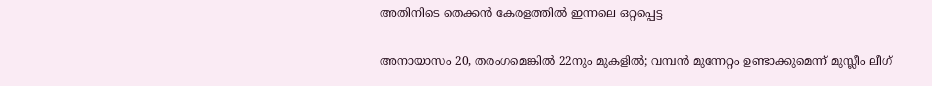അതിനിടെ തെക്കന്‍ കേരളത്തില്‍ ഇന്നലെ ഒറ്റപ്പെട്ട

അനായാസം 20, തരംഗമെങ്കിൽ 22നും മുകളിൽ; വമ്പൻ മുന്നേറ്റം ഉണ്ടാക്കുമെന്ന് മുസ്ലീം ലീഗ്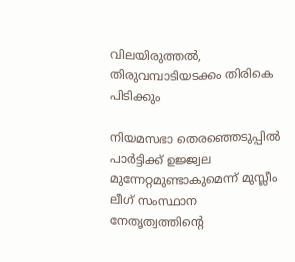വിലയിരുത്തൽ, തിരുവമ്പാടിയടക്കം തിരികെ പിടിക്കും

നിയമസഭാ തെരഞ്ഞെടുപ്പില്‍ പാര്‍ട്ടിക്ക് ഉജ്ജ്വല മുന്നേറ്റമുണ്ടാകുമെന്ന് മുസ്ലീം ലീഗ് സംസ്ഥാന നേതൃത്വത്തിന്‍റെ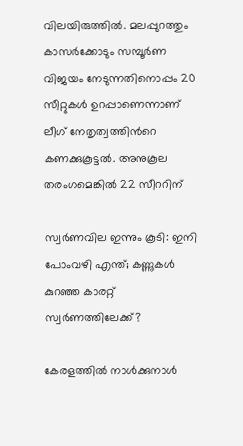വിലയിരുത്തില്‍. മലപ്പുറത്തും കാസര്‍ക്കോടും സമ്പൂര്‍ണ വിജയം നേടുന്നതിനൊപ്പം 20 സീറ്റുകള്‍ ഉറപ്പാണെന്നാണ് ലീഗ് നേതൃത്വത്തിന്‍റെ കണക്കുകൂട്ടല്‍. അനുകൂല തരംഗമെങ്കില്‍ 22 സീററിന്

സ്വർണവില ഇന്നും കൂടി: ഇനി പോംവഴി എന്ത്; കണ്ണുകള്‍ കുറഞ്ഞ കാരറ്റ് സ്വർണത്തിലേക്ക്?

കേരളത്തില്‍ നാള്‍ക്കുനാള്‍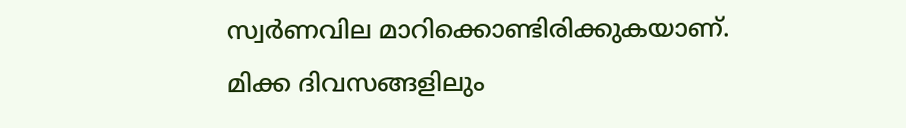സ്വര്‍ണവില മാറിക്കൊണ്ടിരിക്കുകയാണ്. മിക്ക ദിവസങ്ങളിലും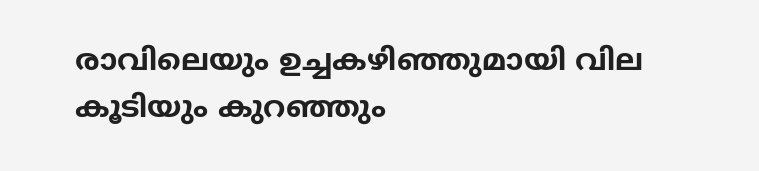രാവിലെയും ഉച്ചകഴിഞ്ഞുമായി വില കൂടിയും കുറഞ്ഞും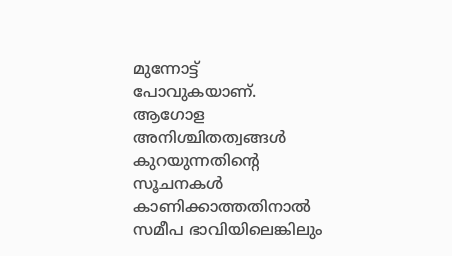മുന്നോട്ട് പോവുകയാണ്. ആഗോള അനിശ്ചിതത്വങ്ങള്‍ കുറയുന്നതിന്റെ സൂചനകള്‍ കാണിക്കാത്തതിനാല്‍ സമീപ ഭാവിയിലെങ്കിലും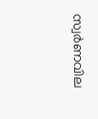സ്വര്‍ണവില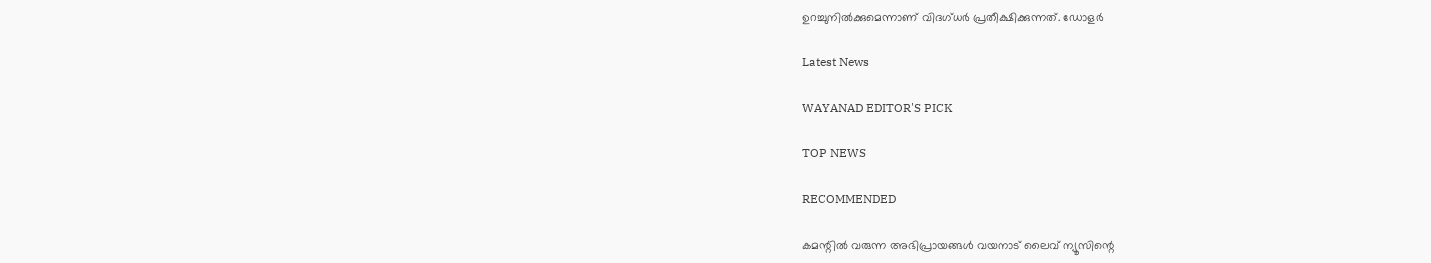ഉറച്ചുനില്‍ക്കുമെന്നാണ് വിദഗ്ധര്‍ പ്രതീക്ഷിക്കുന്നത്. ഡോളര്‍

Latest News

WAYANAD EDITOR'S PICK

TOP NEWS

RECOMMENDED

കമന്റിൽ വരുന്ന അഭിപ്രായങ്ങൾ വയനാട് ലൈവ് ന്യൂസിന്റെ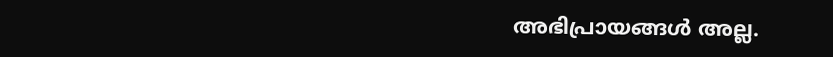അഭിപ്രായങ്ങൾ അല്ല.